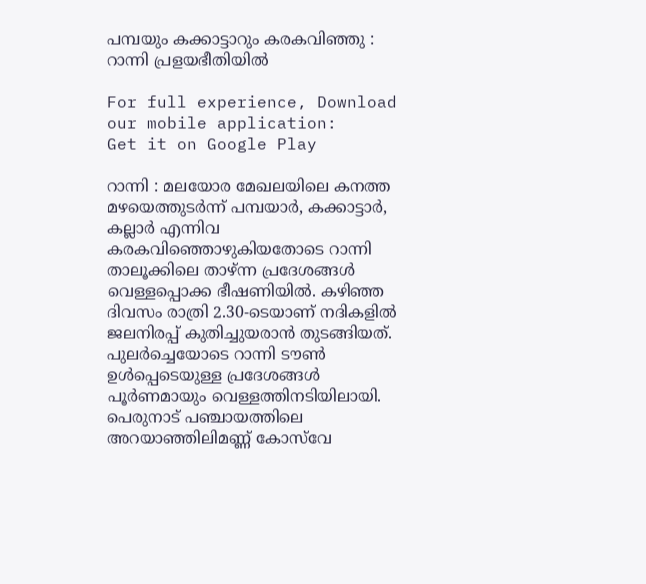പമ്പയും കക്കാട്ടാറും കരകവിഞ്ഞു : റാന്നി പ്രളയഭീതിയിൽ

For full experience, Download our mobile application:
Get it on Google Play

റാന്നി : മലയോര മേഖലയിലെ കനത്ത മഴയെത്തുടർന്ന് പമ്പയാർ, കക്കാട്ടാർ, കല്ലാർ എന്നിവ കരകവിഞ്ഞൊഴുകിയതോടെ റാന്നി താലൂക്കിലെ താഴ്ന്ന പ്രദേശങ്ങൾ വെള്ളപ്പൊക്ക ഭീഷണിയിൽ. കഴിഞ്ഞ ദിവസം രാത്രി 2.30-ടെയാണ് നദികളിൽ ജലനിരപ്പ് കുതിച്ചുയരാൻ തുടങ്ങിയത്. പുലർച്ചെയോടെ റാന്നി ടൗൺ ഉൾപ്പെടെയുള്ള പ്രദേശങ്ങൾ പൂർണമായും വെള്ളത്തിനടിയിലായി. പെരുനാട് പഞ്ചായത്തിലെ അറയാഞ്ഞിലിമണ്ണ് കോസ്‌വേ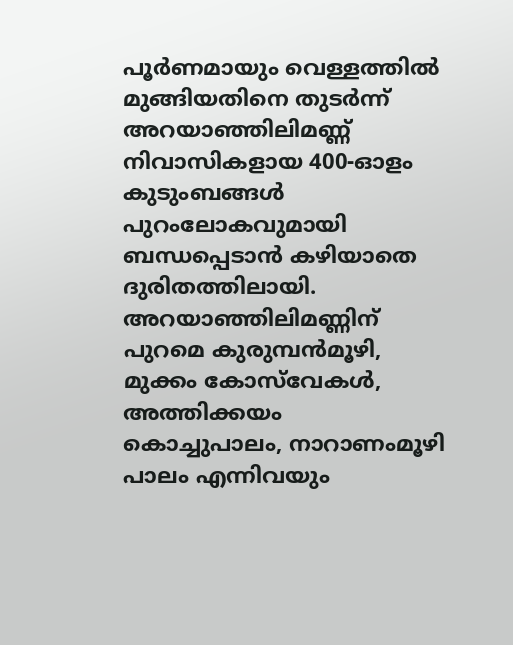പൂർണമായും വെള്ളത്തിൽ മുങ്ങിയതിനെ തുടർന്ന് അറയാഞ്ഞിലിമണ്ണ് നിവാസികളായ 400-ഓളം കുടുംബങ്ങൾ പുറംലോകവുമായി ബന്ധപ്പെടാൻ കഴിയാതെ ദുരിതത്തിലായി. അറയാഞ്ഞിലിമണ്ണിന് പുറമെ കുരുമ്പൻമൂഴി, മുക്കം കോസ്‌വേകൾ, അത്തിക്കയം കൊച്ചുപാലം, നാറാണംമൂഴി പാലം എന്നിവയും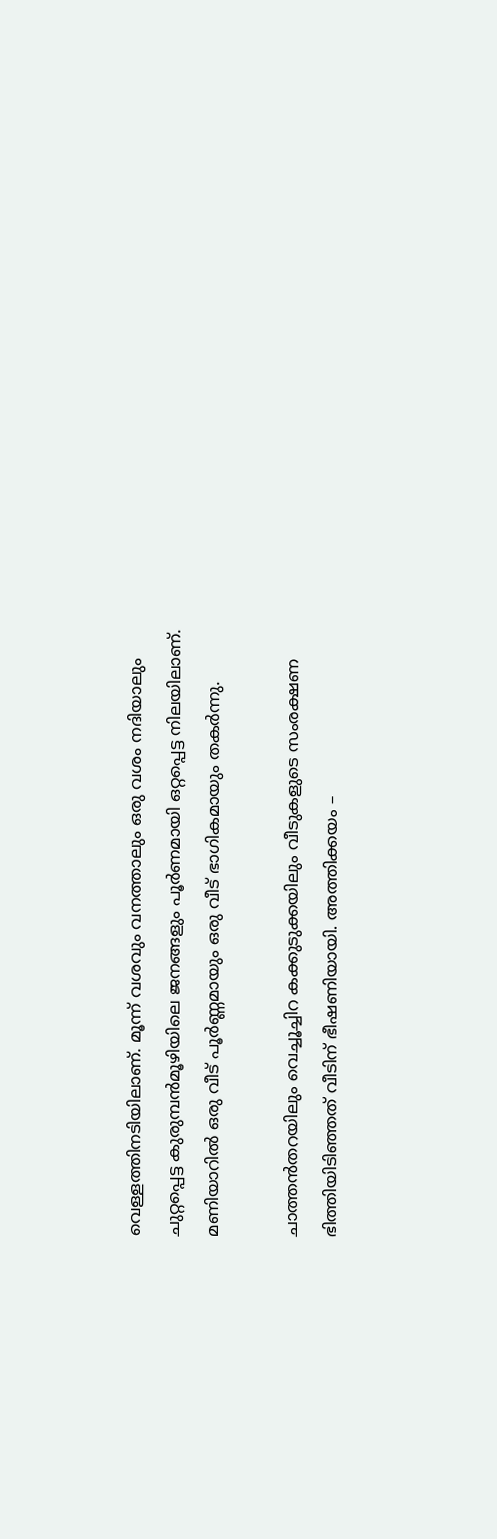വെള്ളത്തിനടിയിലാണ്. മൂന്ന് വശവും വനത്താലും ഒരു വശം നദിയാലും ചുറ്റപ്പെട്ട കുരുമ്പൻമൂഴിയിലെ ജനങ്ങളും പൂർണമായി ഒറ്റപ്പെട്ട നിലയിലാണ്. മണിയാറിൽ ഒരു വീട് പൂർണ്ണമായും ഒരു വീട് ഭാഗികമായും തകർന്നു.

ചാത്തന്‍തറയിലും വെച്ചൂച്ചിറ കക്കുടുക്കയിലും വീടുകളുടെ സംരക്ഷണ ഭിത്തിയിടിഞ്ഞത് വീടിന് ഭീഷണിയായി. അത്തിക്കയം –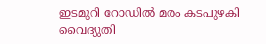ഇടമുറി റോഡിൽ മരം കടപുഴകി വൈദ്യുതി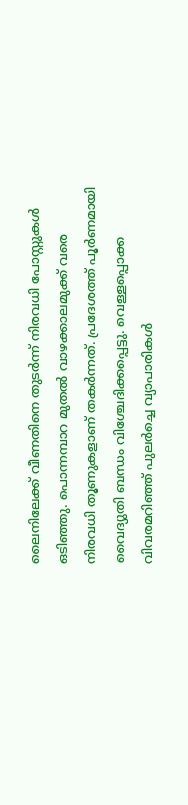ലൈനിലേക്ക് വീണതിനെ തുടർന്ന് നിരവധി പോസ്റ്റുകൾ ഒടിഞ്ഞു. പൊന്നമ്പാറ മുതല്‍ വാഴക്കാലമുക്ക് വരെ നിരവധി തൂണുകളാണ് തകര്‍ന്നത്. പ്രദേശത്ത് പൂർണമായി വൈദ്യുതി ബന്ധം വിശ്ചേദിക്കപ്പെട്ടു. വെള്ളപ്പൊക്ക വിവരമറിഞ്ഞ് പുലർച്ചെ വ്യാപാരികൾ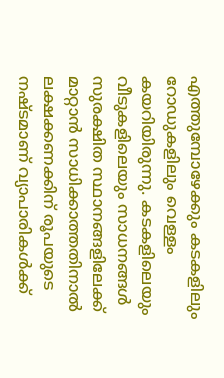എത്തുമ്പോഴേക്കും കടകളിലും റോഡുകളിലും വെള്ളം കയറിയിരുന്നു. കടകളിലെയും വീടുകളിലെയും സാധനങ്ങൾ സുരക്ഷിത സ്ഥാനങ്ങളിലേക്ക് മാറ്റാൻ സാധിക്കാത്തതിനാൽ ലക്ഷക്കണക്കിന് രൂപയുടെ നഷ്ടമാണ് വ്യാപാരികള്‍ക്ക്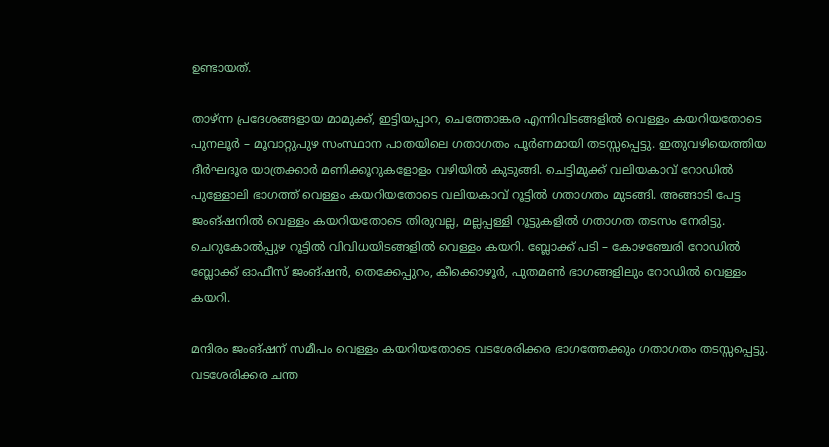ഉണ്ടായത്.

താഴ്ന്ന പ്രദേശങ്ങളായ മാമുക്ക്, ഇട്ടിയപ്പാറ, ചെത്തോങ്കര എന്നിവിടങ്ങളിൽ വെള്ളം കയറിയതോടെ പുനലൂർ – മൂവാറ്റുപുഴ സംസ്ഥാന പാതയിലെ ഗതാഗതം പൂർണമായി തടസ്സപ്പെട്ടു. ഇതുവഴിയെത്തിയ ദീർഘദൂര യാത്രക്കാർ മണിക്കൂറുകളോളം വഴിയിൽ കുടുങ്ങി. ചെട്ടിമുക്ക് വലിയകാവ് റോഡില്‍ പുള്ളോലി ഭാഗത്ത് വെള്ളം കയറിയതോടെ വലിയകാവ് റൂട്ടില്‍ ഗതാഗതം മുടങ്ങി. അങ്ങാടി പേട്ട ജംങ്ഷനില്‍ വെള്ളം കയറിയതോടെ തിരുവല്ല, മല്ലപ്പള്ളി റൂട്ടുകളില്‍ ഗതാഗത തടസം നേരിട്ടു. ചെറുകോല്‍പ്പുഴ റൂട്ടില്‍ വിവിധയിടങ്ങളില്‍ വെള്ളം കയറി. ബ്ലോക്ക് പടി – കോഴഞ്ചേരി റോഡില്‍ ബ്ലോക്ക് ഓഫീസ് ജംങ്ഷന്‍, തെക്കേപ്പുറം, കീക്കൊഴൂര്‍, പുതമണ്‍ ഭാഗങ്ങളിലും റോഡില്‍ വെള്ളം കയറി.

മന്ദിരം ജംങ്ഷന് സമീപം വെള്ളം കയറിയതോടെ വടശേരിക്കര ഭാഗത്തേക്കും ഗതാഗതം തടസ്സപ്പെട്ടു. വടശേരിക്കര ചന്ത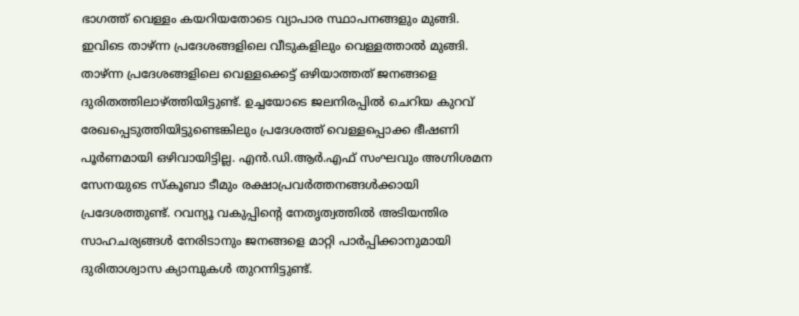ഭാഗത്ത് വെള്ളം കയറിയതോടെ വ്യാപാര സ്ഥാപനങ്ങളും മുങ്ങി. ഇവിടെ താഴ്ന്ന പ്രദേശങ്ങളിലെ വീടുകളിലും വെള്ളത്താല്‍ മുങ്ങി. താഴ്ന്ന പ്രദേശങ്ങളിലെ വെള്ളക്കെട്ട് ഒഴിയാത്തത് ജനങ്ങളെ ദുരിതത്തിലാഴ്ത്തിയിട്ടുണ്ട്. ഉച്ചയോടെ ജലനിരപ്പിൽ ചെറിയ കുറവ് രേഖപ്പെടുത്തിയിട്ടുണ്ടെങ്കിലും പ്രദേശത്ത് വെള്ളപ്പൊക്ക ഭീഷണി പൂർണമായി ഒഴിവായിട്ടില്ല. എൻ.ഡി.ആർ.എഫ് സംഘവും അഗ്നിശമന സേനയുടെ സ്കൂബാ ടീമും രക്ഷാപ്രവർത്തനങ്ങൾക്കായി പ്രദേശത്തുണ്ട്. റവന്യൂ വകുപ്പിന്റെ നേതൃത്വത്തിൽ അടിയന്തിര സാഹചര്യങ്ങൾ നേരിടാനും ജനങ്ങളെ മാറ്റി പാർപ്പിക്കാനുമായി ദുരിതാശ്വാസ ക്യാമ്പുകൾ തുറന്നിട്ടുണ്ട്.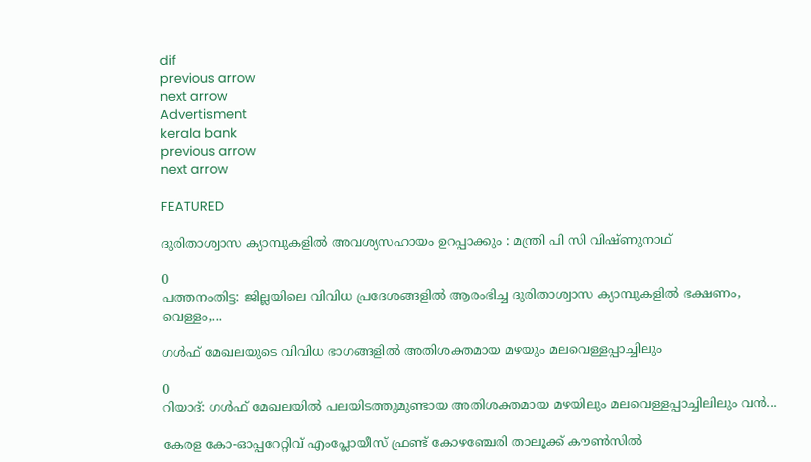dif
previous arrow
next arrow
Advertisment
kerala bank
previous arrow
next arrow

FEATURED

ദുരിതാശ്വാസ ക്യാമ്പുകളില്‍ അവശ്യസഹായം ഉറപ്പാക്കും : മന്ത്രി പി സി വിഷ്ണുനാഥ്

0
പത്തനംതിട്ട: ജില്ലയിലെ വിവിധ പ്രദേശങ്ങളില്‍ ആരംഭിച്ച ദുരിതാശ്വാസ ക്യാമ്പുകളില്‍ ഭക്ഷണം, വെള്ളം,...

ഗൾഫ് മേഖലയുടെ വിവിധ ഭാഗങ്ങളിൽ അതിശക്തമായ മഴയും മലവെള്ളപ്പാച്ചിലും

0
റിയാദ്: ഗൾഫ് മേഖലയിൽ പലയിടത്തുമുണ്ടായ അതിശക്തമായ മഴയിലും മലവെള്ളപ്പാച്ചിലിലും വൻ...

കേരള കോ-ഓപ്പറേറ്റിവ് എംപ്ലോയീസ് ഫ്രണ്ട് കോഴഞ്ചേരി താലൂക്ക് കൗൺസിൽ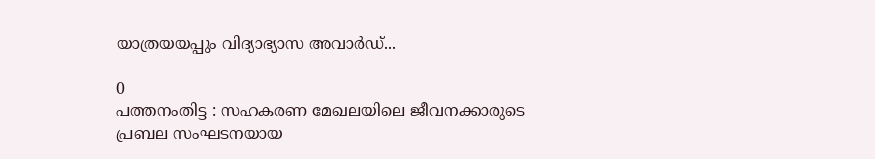യാത്രയയപ്പും വിദ്യാഭ്യാസ അവാർഡ്...

0
പത്തനംതിട്ട : സഹകരണ മേഖലയിലെ ജീവനക്കാരുടെ പ്രബല സംഘടനയായ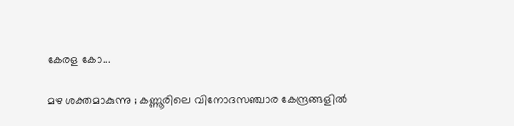കേരള കോ...

മഴ ശക്തമാകുന്നു ; കണ്ണൂരിലെ വിനോദസഞ്ചാര കേന്ദ്രങ്ങളില്‍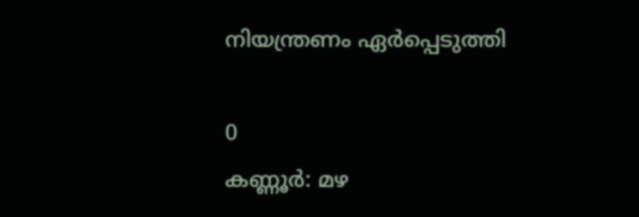നിയന്ത്രണം ഏർപ്പെടുത്തി

0
കണ്ണൂർ: മഴ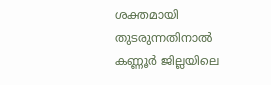ശക്തമായി തുടരുന്നതിനാല്‍ കണ്ണൂര്‍ ജില്ലയിലെ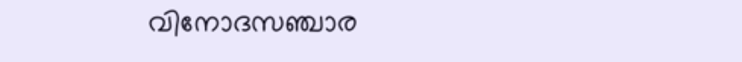വിനോദസഞ്ചാര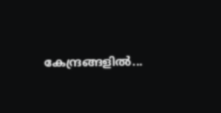കേന്ദ്രങ്ങളില്‍...